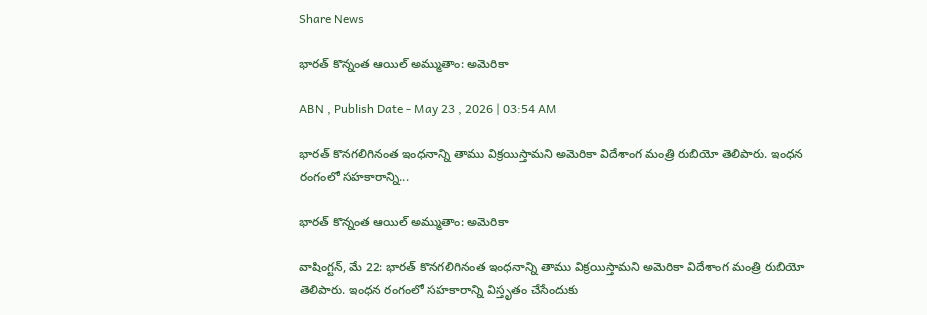Share News

భారత్‌ కొన్నంత ఆయిల్‌ అమ్ముతాం: అమెరికా

ABN , Publish Date - May 23 , 2026 | 03:54 AM

భారత్‌ కొనగలిగినంత ఇంధనాన్ని తాము విక్రయిస్తామని అమెరికా విదేశాంగ మంత్రి రుబియో తెలిపారు. ఇంధన రంగంలో సహకారాన్ని...

భారత్‌ కొన్నంత ఆయిల్‌ అమ్ముతాం: అమెరికా

వాషింగ్టన్‌, మే 22: భారత్‌ కొనగలిగినంత ఇంధనాన్ని తాము విక్రయిస్తామని అమెరికా విదేశాంగ మంత్రి రుబియో తెలిపారు. ఇంధన రంగంలో సహకారాన్ని విస్తృతం చేసేందుకు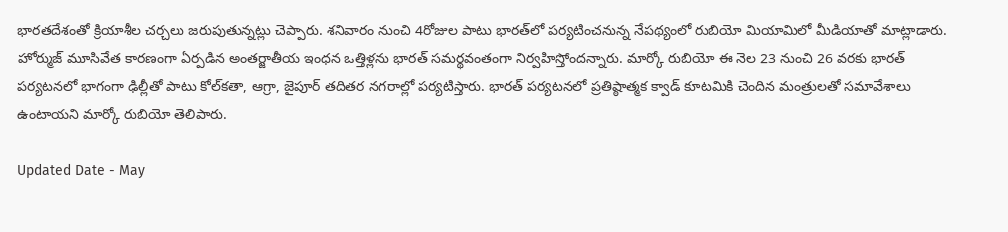భారతదేశంతో క్రియాశీల చర్చలు జరుపుతున్నట్లు చెప్పారు. శనివారం నుంచి 4రోజుల పాటు భారత్‌లో పర్యటించనున్న నేపథ్యంలో రుబియో మియామిలో మీడియాతో మాట్లాడారు. హోర్ముజ్‌ మూసివేత కారణంగా ఏర్పడిన అంతర్జాతీయ ఇంధన ఒత్తిళ్లను భారత్‌ సమర్థవంతంగా నిర్వహిస్తోందన్నారు. మార్కో రుబియో ఈ నెల 23 నుంచి 26 వరకు భారత్‌ పర్యటనలో భాగంగా ఢిల్లీతో పాటు కోల్‌కతా, ఆగ్రా, జైపూర్‌ తదితర నగరాల్లో పర్యటిస్తారు. భారత్‌ పర్యటనలో ప్రతిష్ఠాత్మక క్వాడ్‌ కూటమికి చెందిన మంత్రులతో సమావేశాలు ఉంటాయని మార్కో రుబియో తెలిపారు.

Updated Date - May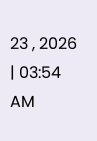23 , 2026 | 03:54 AM